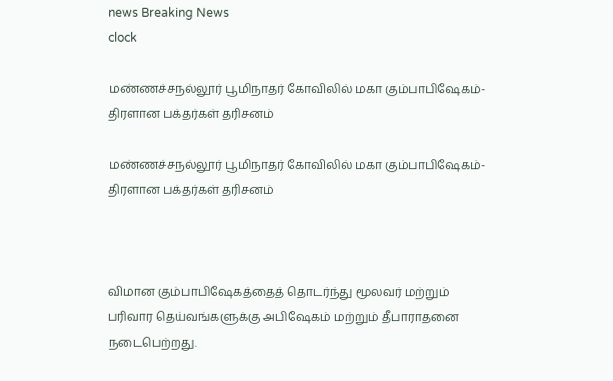news Breaking News
clock

மண்ணச்சநல்லூர் பூமிநாதர் கோவிலில் மகா கும்பாபிஷேகம்- திரளான பக்தர்கள் தரிசனம்

மண்ணச்சநல்லூர் பூமிநாதர் கோவிலில் மகா கும்பாபிஷேகம்- திரளான பக்தர்கள் தரிசனம்



விமான கும்பாபிஷேகத்தைத் தொடர்ந்து மூலவர் மற்றும் பரிவார தெய்வங்களுக்கு அபிஷேகம் மற்றும் தீபாராதனை நடைபெற்றது.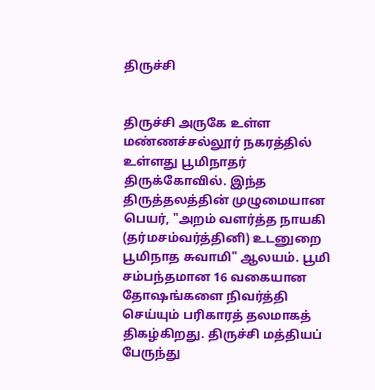திருச்சி


திருச்சி அருகே உள்ள மண்ணச்சல்லூர் நகரத்தில் உள்ளது பூமிநாதர் திருக்கோவில். இந்த திருத்தலத்தின் முழுமையான பெயர், "அறம் வளர்த்த நாயகி (தர்மசம்வர்த்தினி) உடனுறை பூமிநாத சுவாமி" ஆலயம். பூமி சம்பந்தமான 16 வகையான தோஷங்களை நிவர்த்தி செய்யும் பரிகாரத் தலமாகத் திகழ்கிறது. திருச்சி மத்தியப் பேருந்து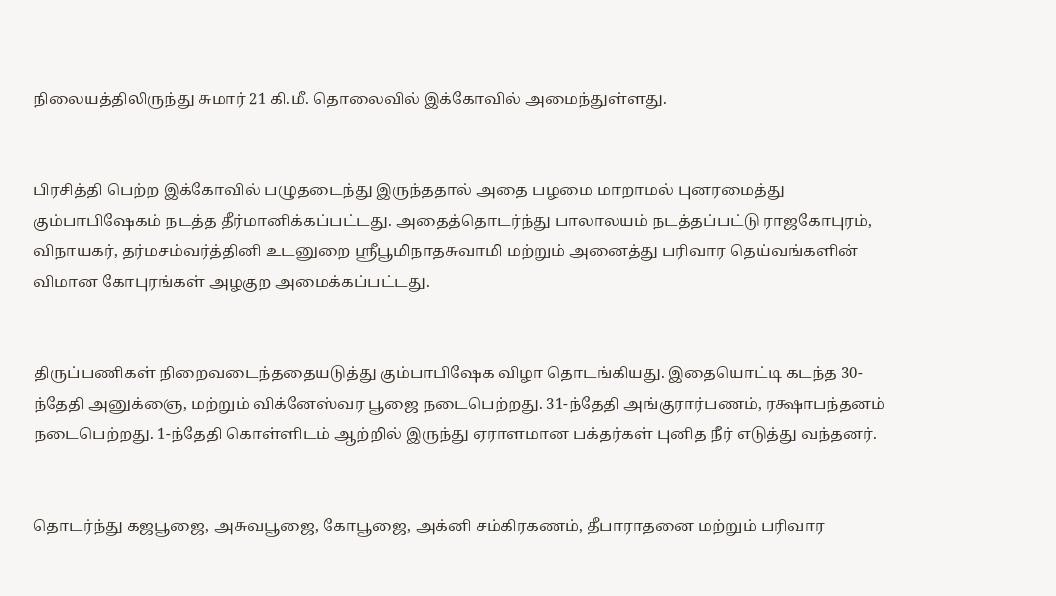நிலையத்திலிருந்து சுமார் 21 கி.மீ. தொலைவில் இக்கோவில் அமைந்துள்ளது.


பிரசித்தி பெற்ற இக்கோவில் பழுதடைந்து இருந்ததால் அதை பழமை மாறாமல் புனரமைத்து கும்பாபிஷேகம் நடத்த தீர்மானிக்கப்பட்டது. அதைத்தொடர்ந்து பாலாலயம் நடத்தப்பட்டு ராஜகோபுரம், விநாயகர், தர்மசம்வர்த்தினி உடனுறை ஸ்ரீபூமிநாதசுவாமி மற்றும் அனைத்து பரிவார தெய்வங்களின் விமான கோபுரங்கள் அழகுற அமைக்கப்பட்டது.


திருப்பணிகள் நிறைவடைந்ததையடுத்து கும்பாபிஷேக விழா தொடங்கியது. இதையொட்டி கடந்த 30-ந்தேதி அனுக்ஞை, மற்றும் விக்னேஸ்வர பூஜை நடைபெற்றது. 31-ந்தேதி அங்குரார்பணம், ரக்ஷாபந்தனம் நடைபெற்றது. 1-ந்தேதி கொள்ளிடம் ஆற்றில் இருந்து ஏராளமான பக்தர்கள் புனித நீர் எடுத்து வந்தனர்.


தொடர்ந்து கஜபூஜை, அசுவபூஜை, கோபூஜை, அக்னி சம்கிரகணம், தீபாராதனை மற்றும் பரிவார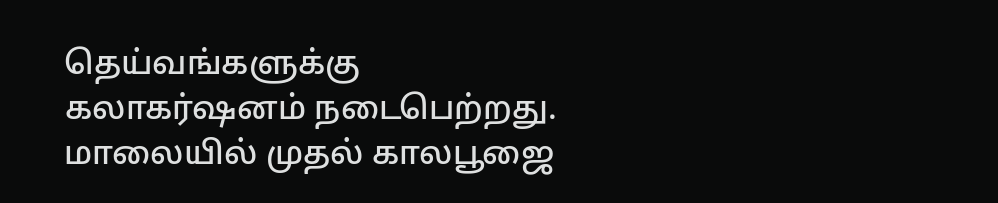தெய்வங்களுக்கு கலாகர்ஷனம் நடைபெற்றது. மாலையில் முதல் காலபூஜை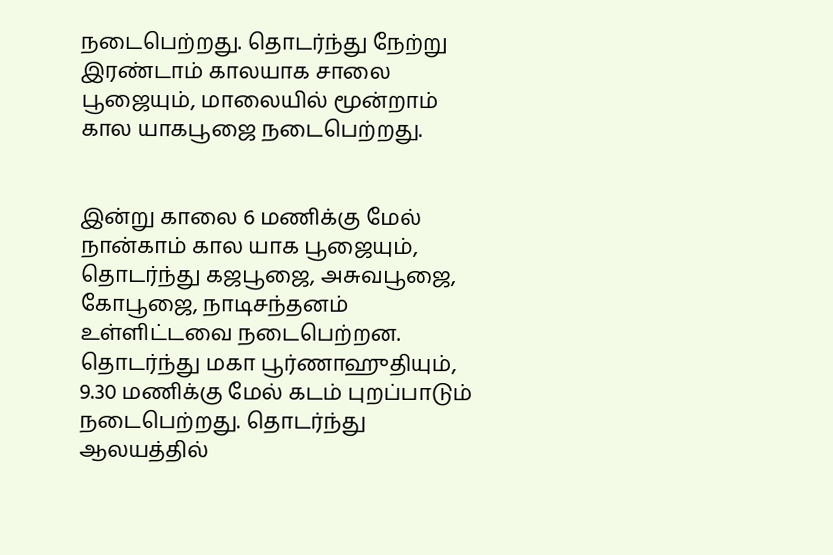நடைபெற்றது. தொடர்ந்து நேற்று இரண்டாம் காலயாக சாலை பூஜையும், மாலையில் மூன்றாம் கால யாகபூஜை நடைபெற்றது.


இன்று காலை 6 மணிக்கு மேல் நான்காம் கால யாக பூஜையும், தொடர்ந்து கஜபூஜை, அசுவபூஜை, கோபூஜை, நாடிசந்தனம் உள்ளிட்டவை நடைபெற்றன. தொடர்ந்து மகா பூர்ணாஹுதியும், 9.30 மணிக்கு மேல் கடம் புறப்பாடும் நடைபெற்றது. தொடர்ந்து ஆலயத்தில்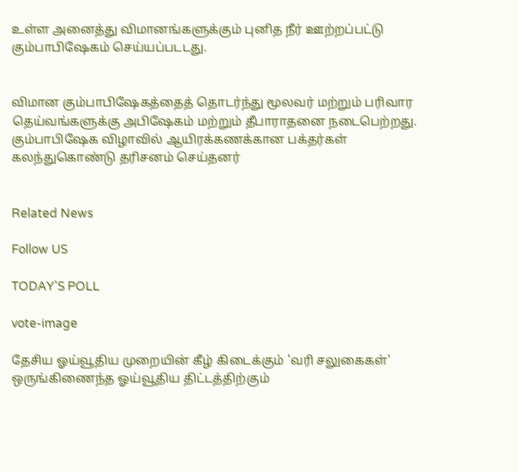உள்ள அனைத்து விமானங்களுக்கும் புனித நீர் ஊற்றப்பட்டு கும்பாபிஷேகம் செய்யப்படடது.


விமான கும்பாபிஷேகத்தைத் தொடர்ந்து மூலவர் மற்றும் பரிவார தெய்வங்களுக்கு அபிஷேகம் மற்றும் தீபாராதனை நடைபெற்றது. கும்பாபிஷேக விழாவில் ஆயிரக்கணக்கான பக்தர்கள் கலந்துகொண்டு தரிசனம் செய்தனர்


Related News

Follow US

TODAY'S POLL

vote-image

தேசிய ஓய்வூதிய முறையின் கீழ் கிடைக்கும் 'வரி சலுகைகள்' ஒருங்கிணைந்த ஓய்வூதிய திட்டத்திற்கும்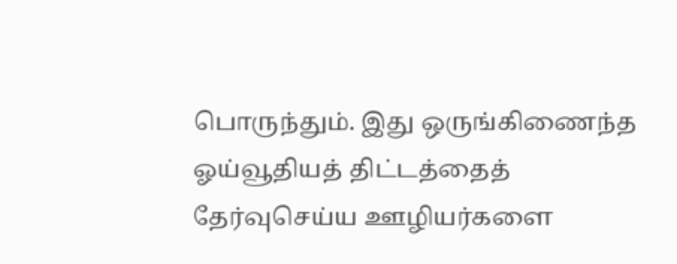பொருந்தும். இது ஒருங்கிணைந்த ஓய்வூதியத் திட்டத்தைத் தேர்வுசெய்ய ஊழியர்களை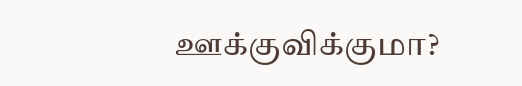ஊக்குவிக்குமா?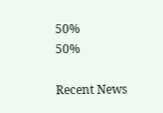50%
50%

Recent News